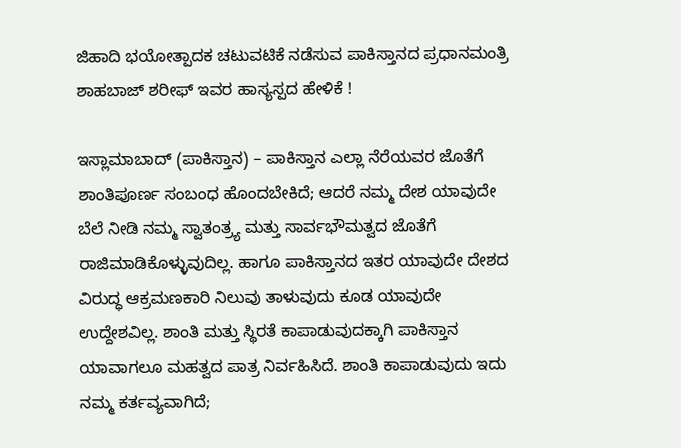ಜಿಹಾದಿ ಭಯೋತ್ಪಾದಕ ಚಟುವಟಿಕೆ ನಡೆಸುವ ಪಾಕಿಸ್ತಾನದ ಪ್ರಧಾನಮಂತ್ರಿ ಶಾಹಬಾಜ್ ಶರೀಫ್ ಇವರ ಹಾಸ್ಯಸ್ಪದ ಹೇಳಿಕೆ !

ಇಸ್ಲಾಮಾಬಾದ್ (ಪಾಕಿಸ್ತಾನ) – ಪಾಕಿಸ್ತಾನ ಎಲ್ಲಾ ನೆರೆಯವರ ಜೊತೆಗೆ ಶಾಂತಿಪೂರ್ಣ ಸಂಬಂಧ ಹೊಂದಬೇಕಿದೆ; ಆದರೆ ನಮ್ಮ ದೇಶ ಯಾವುದೇ ಬೆಲೆ ನೀಡಿ ನಮ್ಮ ಸ್ವಾತಂತ್ರ್ಯ ಮತ್ತು ಸಾರ್ವಭೌಮತ್ವದ ಜೊತೆಗೆ ರಾಜಿಮಾಡಿಕೊಳ್ಳುವುದಿಲ್ಲ. ಹಾಗೂ ಪಾಕಿಸ್ತಾನದ ಇತರ ಯಾವುದೇ ದೇಶದ ವಿರುದ್ಧ ಆಕ್ರಮಣಕಾರಿ ನಿಲುವು ತಾಳುವುದು ಕೂಡ ಯಾವುದೇ ಉದ್ದೇಶವಿಲ್ಲ. ಶಾಂತಿ ಮತ್ತು ಸ್ಥಿರತೆ ಕಾಪಾಡುವುದಕ್ಕಾಗಿ ಪಾಕಿಸ್ತಾನ ಯಾವಾಗಲೂ ಮಹತ್ವದ ಪಾತ್ರ ನಿರ್ವಹಿಸಿದೆ. ಶಾಂತಿ ಕಾಪಾಡುವುದು ಇದು ನಮ್ಮ ಕರ್ತವ್ಯವಾಗಿದೆ;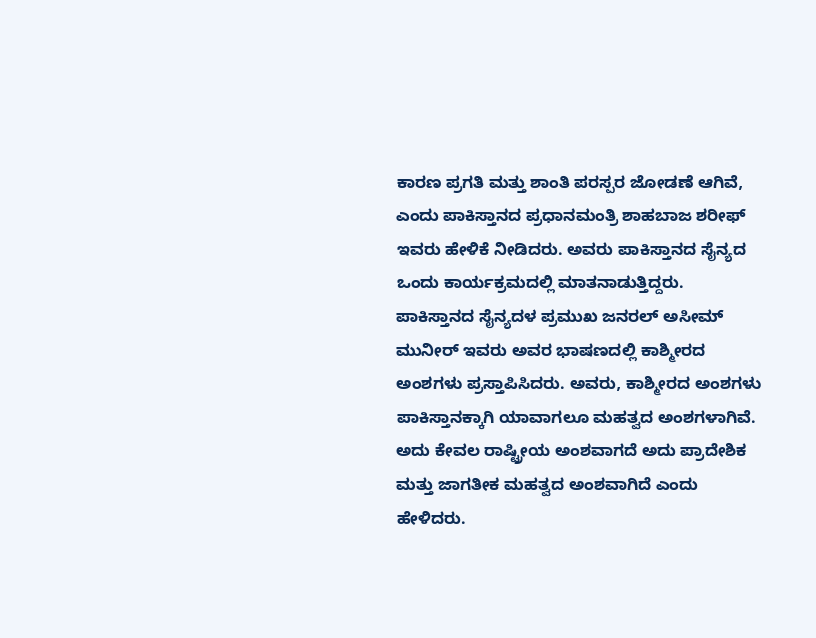ಕಾರಣ ಪ್ರಗತಿ ಮತ್ತು ಶಾಂತಿ ಪರಸ್ಪರ ಜೋಡಣೆ ಆಗಿವೆ, ಎಂದು ಪಾಕಿಸ್ತಾನದ ಪ್ರಧಾನಮಂತ್ರಿ ಶಾಹಬಾಜ ಶರೀಫ್ ಇವರು ಹೇಳಿಕೆ ನೀಡಿದರು. ಅವರು ಪಾಕಿಸ್ತಾನದ ಸೈನ್ಯದ ಒಂದು ಕಾರ್ಯಕ್ರಮದಲ್ಲಿ ಮಾತನಾಡುತ್ತಿದ್ದರು.
ಪಾಕಿಸ್ತಾನದ ಸೈನ್ಯದಳ ಪ್ರಮುಖ ಜನರಲ್ ಅಸೀಮ್ ಮುನೀರ್ ಇವರು ಅವರ ಭಾಷಣದಲ್ಲಿ ಕಾಶ್ಮೀರದ ಅಂಶಗಳು ಪ್ರಸ್ತಾಪಿಸಿದರು. ಅವರು, ಕಾಶ್ಮೀರದ ಅಂಶಗಳು ಪಾಕಿಸ್ತಾನಕ್ಕಾಗಿ ಯಾವಾಗಲೂ ಮಹತ್ವದ ಅಂಶಗಳಾಗಿವೆ. ಅದು ಕೇವಲ ರಾಷ್ಟ್ರೀಯ ಅಂಶವಾಗದೆ ಅದು ಪ್ರಾದೇಶಿಕ ಮತ್ತು ಜಾಗತೀಕ ಮಹತ್ವದ ಅಂಶವಾಗಿದೆ ಎಂದು ಹೇಳಿದರು.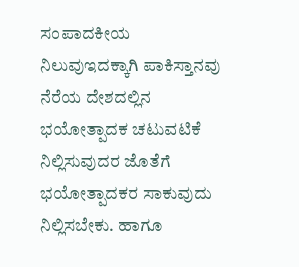ಸಂಪಾದಕೀಯ ನಿಲುವುಇದಕ್ಕಾಗಿ ಪಾಕಿಸ್ತಾನವು ನೆರೆಯ ದೇಶದಲ್ಲಿನ ಭಯೋತ್ಪಾದಕ ಚಟುವಟಿಕೆ ನಿಲ್ಲಿಸುವುದರ ಜೊತೆಗೆ ಭಯೋತ್ಪಾದಕರ ಸಾಕುವುದು ನಿಲ್ಲಿಸಬೇಕು. ಹಾಗೂ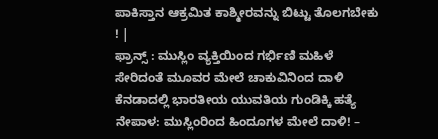ಪಾಕಿಸ್ತಾನ ಆಕ್ರಮಿತ ಕಾಶ್ಮೀರವನ್ನು ಬಿಟ್ಟು ತೊಲಗಬೇಕು ! |
ಫ್ರಾನ್ಸ್ : ಮುಸ್ಲಿಂ ವ್ಯಕ್ತಿಯಿಂದ ಗರ್ಭಿಣಿ ಮಹಿಳೆ ಸೇರಿದಂತೆ ಮೂವರ ಮೇಲೆ ಚಾಕುವಿನಿಂದ ದಾಳಿ
ಕೆನಡಾದಲ್ಲಿ ಭಾರತೀಯ ಯುವತಿಯ ಗುಂಡಿಕ್ಕಿ ಹತ್ಯೆ
ನೇಪಾಳ: ಮುಸ್ಲಿಂರಿಂದ ಹಿಂದೂಗಳ ಮೇಲೆ ದಾಳಿ! –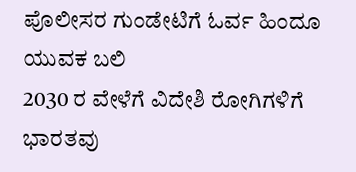ಪೊಲೀಸರ ಗುಂಡೇಟಿಗೆ ಓರ್ವ ಹಿಂದೂ ಯುವಕ ಬಲಿ
2030 ರ ವೇಳೆಗೆ ವಿದೇಶಿ ರೋಗಿಗಳಿಗೆ ಭಾರತವು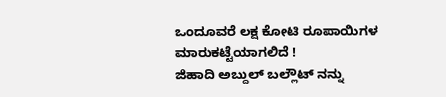ಒಂದೂವರೆ ಲಕ್ಷ ಕೋಟಿ ರೂಪಾಯಿಗಳ ಮಾರುಕಟ್ಟೆಯಾಗಲಿದೆ !
ಜಿಹಾದಿ ಅಬ್ದುಲ್ ಬಲ್ಲೌಟ್ ನನ್ನು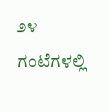೨೪ ಗಂಟೆಗಳಲ್ಲಿ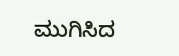ಮುಗಿಸಿದ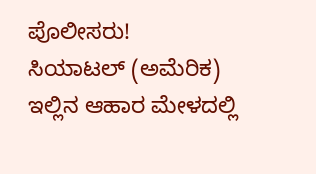ಪೊಲೀಸರು!
ಸಿಯಾಟಲ್ (ಅಮೆರಿಕ) ಇಲ್ಲಿನ ಆಹಾರ ಮೇಳದಲ್ಲಿ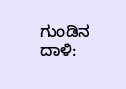ಗುಂಡಿನ ದಾಳಿ: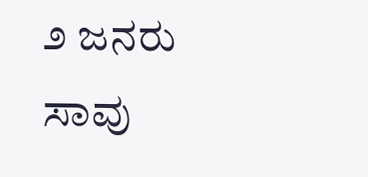೨ ಜನರು ಸಾವು